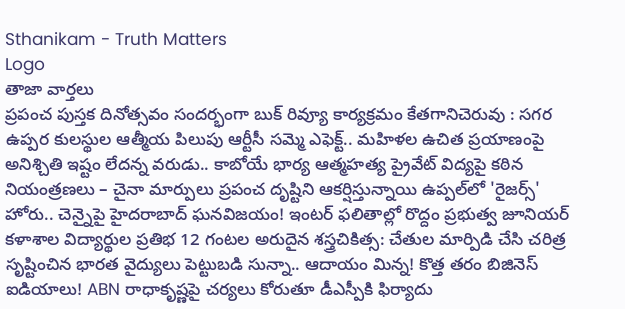Sthanikam - Truth Matters
Logo
తాజా వార్తలు
ప్రపంచ పుస్తక దినోత్సవం సందర్భంగా బుక్ రివ్యూ కార్యక్రమం కేతగానిచెరువు : సగర ఉప్పర కులస్థుల ఆత్మీయ పిలుపు ఆర్టీసీ సమ్మె ఎఫెక్ట్.. మహిళల ఉచిత ప్రయాణంపై అనిశ్చితి ఇష్టం లేదన్న వరుడు.. కాబోయే భార్య ఆత్మహత్య ప్రైవేట్ విద్యపై కఠిన నియంత్రణలు – చైనా మార్పులు ప్రపంచ దృష్టిని ఆకర్షిస్తున్నాయి ఉప్పల్‌లో 'రైజర్స్' హోరు.. చెన్నైపై హైదరాబాద్ ఘనవిజయం! ఇంటర్ ఫలితాల్లో రొద్దం ప్రభుత్వ జూనియర్ కళాశాల విద్యార్థుల ప్రతిభ 12 గంటల అరుదైన శస్త్రచికిత్స: చేతుల మార్పిడి చేసి చరిత్ర సృష్టించిన భారత వైద్యులు పెట్టుబడి సున్నా.. ఆదాయం మిన్న! కొత్త తరం బిజినెస్ ఐడియాలు! ABN రాధాకృష్ణపై చర్యలు కోరుతూ డీఎస్పీకి ఫిర్యాదు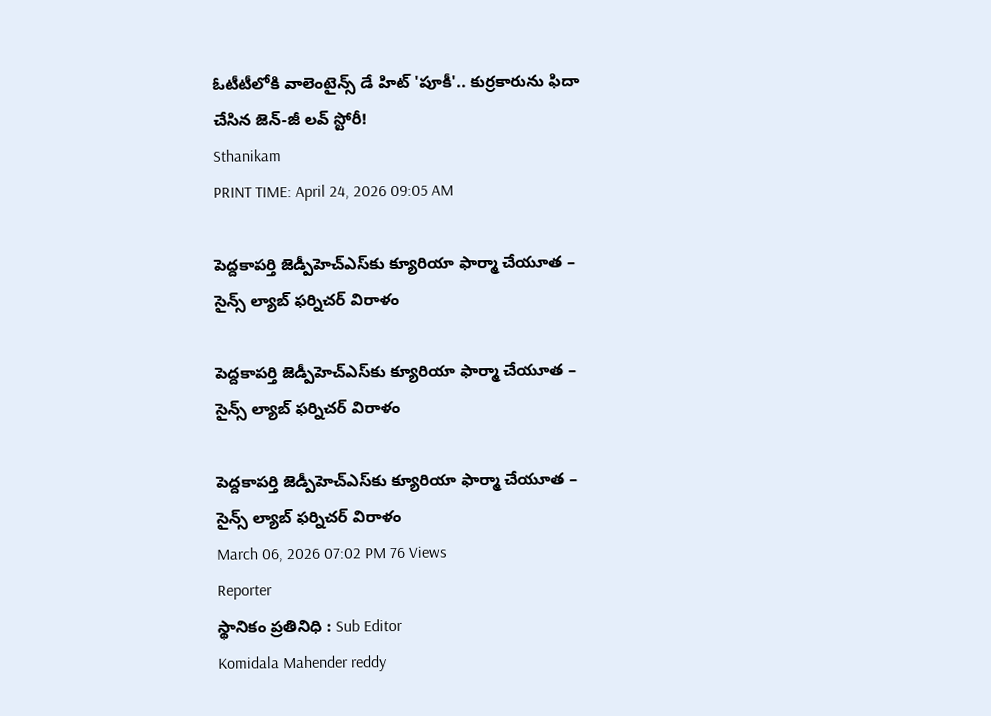ఓటీటీలోకి వాలెంటైన్స్ డే హిట్ 'పూకీ'.. కుర్రకారును ఫిదా చేసిన జెన్-జీ లవ్ స్టోరీ!
Sthanikam
PRINT TIME: April 24, 2026 09:05 AM

పెద్దకాపర్తి జెడ్పీహెచ్‌ఎస్‌కు క్యూరియా ఫార్మా చేయూత – సైన్స్ ల్యాబ్ ఫర్నిచర్ విరాళం

పెద్దకాపర్తి జెడ్పీహెచ్‌ఎస్‌కు క్యూరియా ఫార్మా చేయూత – సైన్స్ ల్యాబ్ ఫర్నిచర్ విరాళం

పెద్దకాపర్తి జెడ్పీహెచ్‌ఎస్‌కు క్యూరియా ఫార్మా చేయూత – సైన్స్ ల్యాబ్ ఫర్నిచర్ విరాళం
March 06, 2026 07:02 PM 76 Views
Reporter
స్థానికం ప్రతినిధి : Sub Editor
Komidala Mahender reddy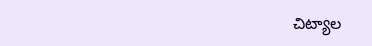చిట్యాల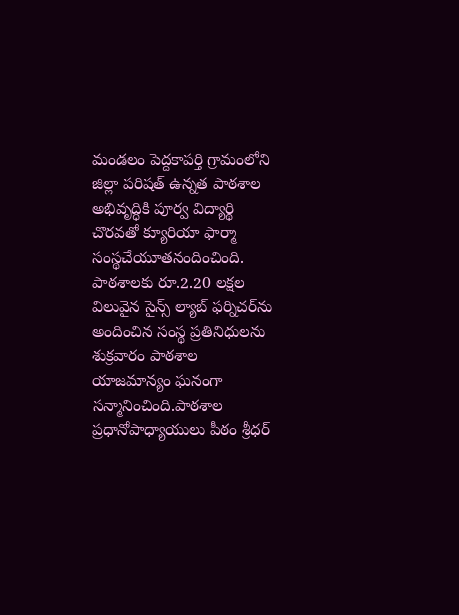మండలం పెద్దకాపర్తి గ్రామంలోని జిల్లా పరిషత్ ఉన్నత పాఠశాల అభివృద్ధికి పూర్వ విద్యార్థి చొరవతో క్యూరియా ఫార్మా సంస్థచేయూతనందించింది. పాఠశాలకు రూ.2.20 లక్షల విలువైన సైన్స్ ల్యాబ్ ఫర్నిచర్‌ను అందించిన సంస్థ ప్రతినిధులను శుక్రవారం పాఠశాల యాజమాన్యం ఘనంగా సన్మానించింది.పాఠశాల ప్రధానోపాధ్యాయులు పీఠం శ్రీధర్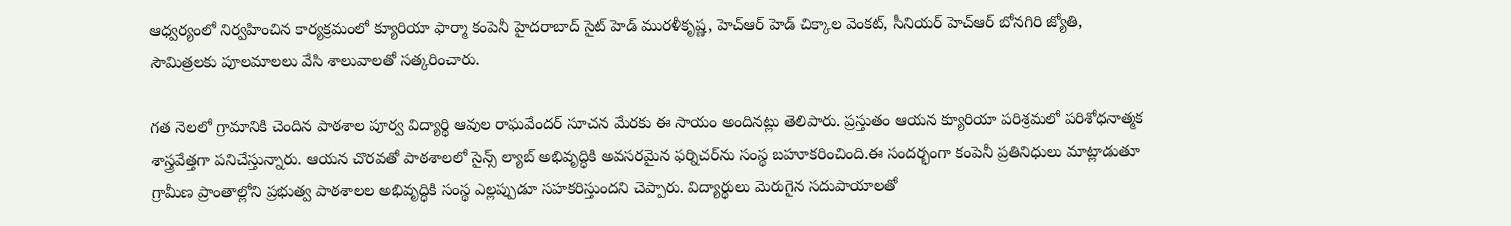ఆధ్వర్యంలో నిర్వహించిన కార్యక్రమంలో క్యూరియా ఫార్మా కంపెనీ హైదరాబాద్ సైట్ హెడ్ మురళీకృష్ణ, హెచ్‌ఆర్ హెడ్ చిక్కాల వెంకట్, సీనియర్ హెచ్‌ఆర్ బోనగిరి జ్యోతి, సౌమిత్రలకు పూలమాలలు వేసి శాలువాలతో సత్కరించారు.

గత నెలలో గ్రామానికి చెందిన పాఠశాల పూర్వ విద్యార్థి ఆవుల రాఘవేందర్ సూచన మేరకు ఈ సాయం అందినట్లు తెలిపారు. ప్రస్తుతం ఆయన క్యూరియా పరిశ్రమలో పరిశోధనాత్మక శాస్త్రవేత్తగా పనిచేస్తున్నారు. ఆయన చొరవతో పాఠశాలలో సైన్స్ ల్యాబ్ అభివృద్ధికి అవసరమైన ఫర్నిచర్‌ను సంస్థ బహూకరించింది.ఈ సందర్భంగా కంపెనీ ప్రతినిధులు మాట్లాడుతూ గ్రామీణ ప్రాంతాల్లోని ప్రభుత్వ పాఠశాలల అభివృద్ధికి సంస్థ ఎల్లప్పుడూ సహకరిస్తుందని చెప్పారు. విద్యార్థులు మెరుగైన సదుపాయాలతో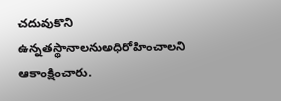చదువుకొని ఉన్నతస్థానాలనుఅధిరోహించాలని ఆకాంక్షించారు.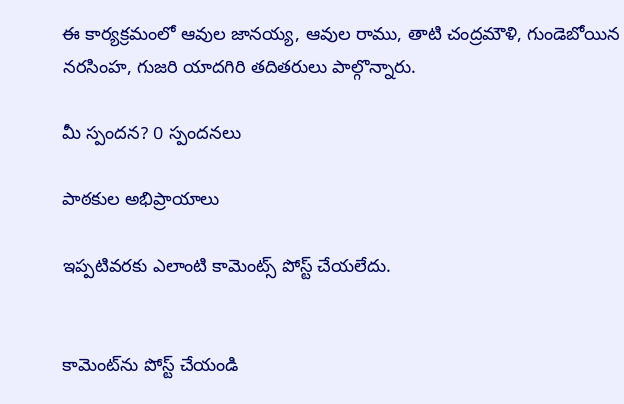ఈ కార్యక్రమంలో ఆవుల జానయ్య, ఆవుల రాము, తాటి చంద్రమౌళి, గుండెబోయిన నరసింహ, గుజరి యాదగిరి తదితరులు పాల్గొన్నారు.

మీ స్పందన? 0 స్పందనలు

పాఠకుల అభిప్రాయాలు

ఇప్పటివరకు ఎలాంటి కామెంట్స్ పోస్ట్ చేయలేదు.


కామెంట్‌ను పోస్ట్ చేయండి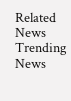Related News
Trending News